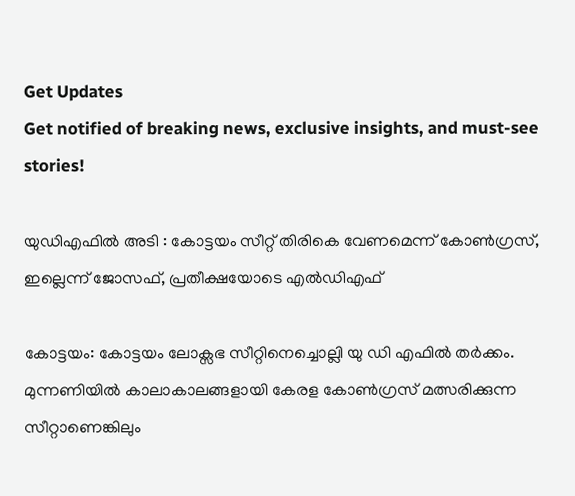Get Updates
Get notified of breaking news, exclusive insights, and must-see stories!

യുഡിഎഫില്‍ അടി : കോട്ടയം സീറ്റ് തിരികെ വേണമെന്ന് കോണ്‍ഗ്രസ്, ഇല്ലെന്ന് ജോസഫ്, പ്രതീക്ഷയോടെ എല്‍ഡിഎഫ്

കോട്ടയം: കോട്ടയം ലോക്സഭ സീറ്റിനെച്ചൊല്ലി യു ഡി എഫില്‍ തർക്കം. മുന്നണിയില്‍ കാലാകാലങ്ങളായി കേരള കോണ്‍ഗ്രസ് മത്സരിക്കുന്ന സീറ്റാണെങ്കിലും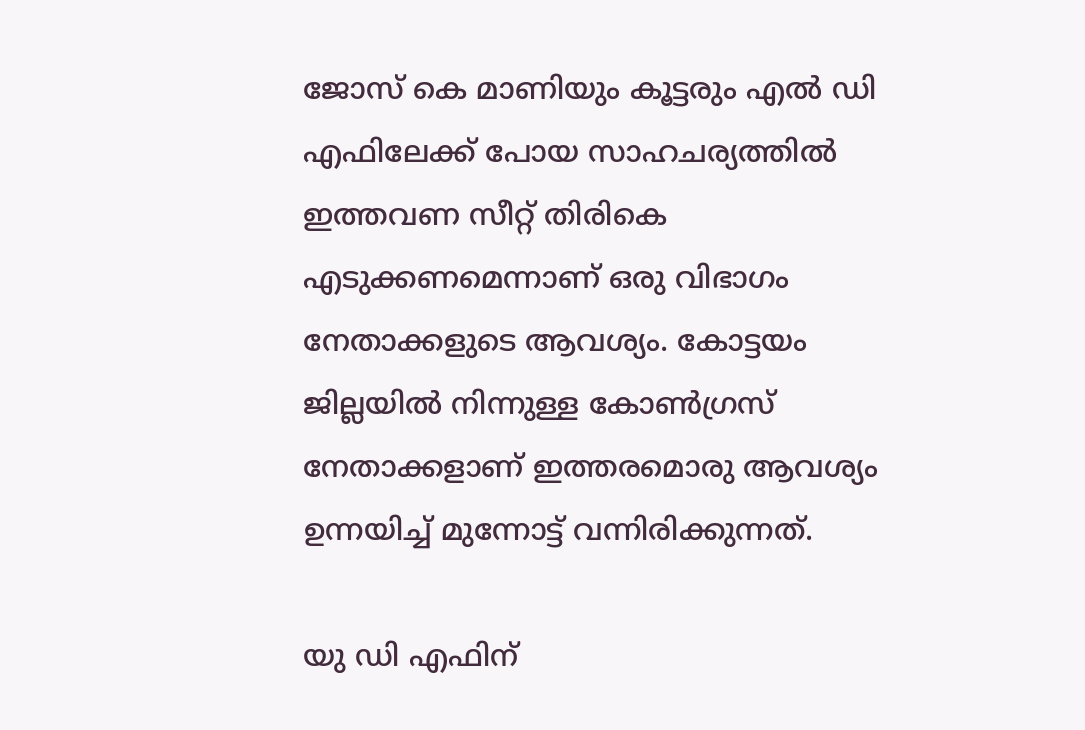ജോസ് കെ മാണിയും കൂട്ടരും എല്‍ ഡി എഫിലേക്ക് പോയ സാഹചര്യത്തില്‍ ഇത്തവണ സീറ്റ് തിരികെ എടുക്കണമെന്നാണ് ഒരു വിഭാഗം നേതാക്കളുടെ ആവശ്യം. കോട്ടയം ജില്ലയില്‍ നിന്നുള്ള കോണ്‍ഗ്രസ് നേതാക്കളാണ് ഇത്തരമൊരു ആവശ്യം ഉന്നയിച്ച് മുന്നോട്ട് വന്നിരിക്കുന്നത്.

യു ഡി എഫിന്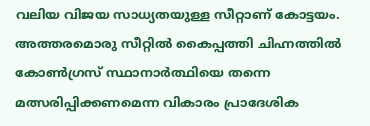വലിയ വിജയ സാധ്യതയുള്ള സീറ്റാണ് കോട്ടയം. അത്തരമൊരു സീറ്റില്‍ കൈപ്പത്തി ചിഹ്നത്തില്‍ കോണ്‍ഗ്രസ് സ്ഥാനാർത്ഥിയെ തന്നെ മത്സരിപ്പിക്കണമെന്ന വികാരം പ്രാദേശിക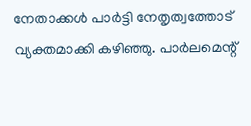നേതാക്കള്‍ പാർട്ടി നേതൃത്വത്തോട് വ്യക്തമാക്കി കഴിഞ്ഞു. പാർലമെന്റ്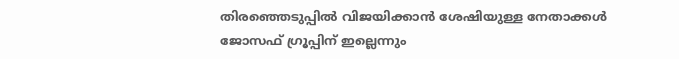തിരഞ്ഞെടുപ്പില്‍ വിജയിക്കാന്‍ ശേഷിയുള്ള നേതാക്കള്‍ ജോസഫ് ഗ്രൂപ്പിന് ഇല്ലെന്നും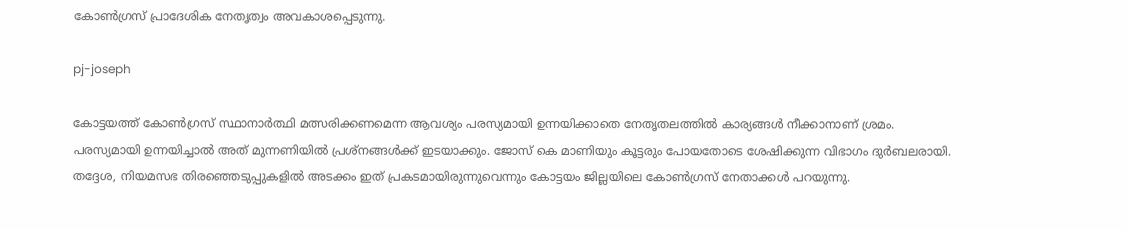കോണ്‍ഗ്രസ് പ്രാദേശിക നേതൃത്വം അവകാശപ്പെടുന്നു.

pj-joseph

കോട്ടയത്ത് കോണ്‍ഗ്രസ് സ്ഥാനാർത്ഥി മത്സരിക്കണമെന്ന ആവശ്യം പരസ്യമായി ഉന്നയിക്കാതെ നേതൃതലത്തില്‍ കാര്യങ്ങള്‍ നീക്കാനാണ് ശ്രമം. പരസ്യമായി ഉന്നയിച്ചാല്‍ അത് മുന്നണിയില്‍ പ്രശ്നങ്ങള്‍ക്ക് ഇടയാക്കും. ജോസ് കെ മാണിയും കൂട്ടരും പോയതോടെ ശേഷിക്കുന്ന വിഭാഗം ദുർബലരായി. തദ്ദേശ, നിയമസഭ തിരഞ്ഞെടുപ്പുകളില്‍ അടക്കം ഇത് പ്രകടമായിരുന്നുവെന്നും കോട്ടയം ജില്ലയിലെ കോണ്‍ഗ്രസ് നേതാക്കള്‍ പറയുന്നു.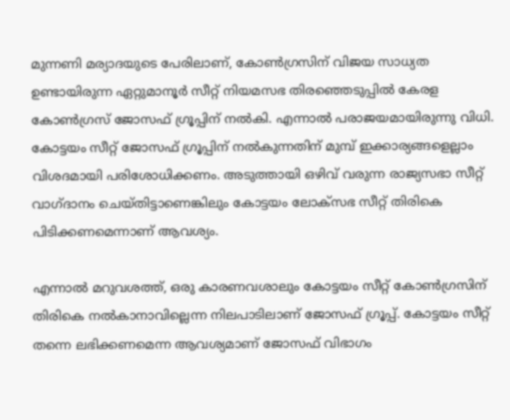മുന്നണി മര്യാദയുടെ പേരിലാണ്, കോണ്‍ഗ്രസിന് വിജയ സാധ്യത ഉണ്ടായിരുന്ന ഏറ്റുമാനൂർ സീറ്റ് നിയമസഭ തിരഞ്ഞെടുപ്പില്‍ കേരള കോണ്‍ഗ്രസ് ജോസഫ് ഗ്രൂപ്പിന് നല്‍കി. എന്നാല്‍ പരാജയമായിരുന്നു വിധി. കോട്ടയം സീറ്റ് ജോസഫ് ഗ്രൂപ്പിന് നല്‍കുന്നതിന് മുമ്പ് ഇക്കാര്യങ്ങളെല്ലാം വിശദമായി പരിശോധിക്കണം. അടുത്തായി ഒഴിവ് വരുന്ന രാജ്യസഭാ സീറ്റ് വാഗ്ദാനം ചെയ്തിട്ടാണെങ്കിലും കോട്ടയം ലോക്സഭ സീറ്റ് തിരികെ പിടിക്കണമെന്നാണ് ആവശ്യം.

എന്നാല്‍ മറുവശത്ത്, ഒരു കാരണവശാലും കോട്ടയം സീറ്റ് കോണ്‍ഗ്രസിന് തിരികെ നല്‍കാനാവില്ലെന്ന നിലപാടിലാണ് ജോസഫ് ഗ്രൂപ്പ്. കോട്ടയം സീറ്റ് തന്നെ ലഭിക്കണമെന്ന ആവശ്യമാണ് ജോസഫ് വിഭാഗം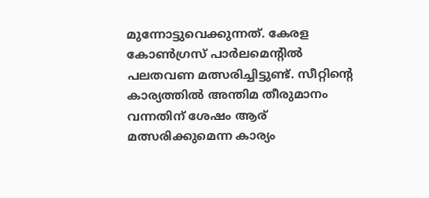മുന്നോട്ടുവെക്കുന്നത്. കേരള കോൺഗ്രസ് പാർലമെന്റിൽ പലതവണ മത്സരിച്ചിട്ടുണ്ട്. സീറ്റിന്റെ കാര്യത്തില്‍ അന്തിമ തീരുമാനം വന്നതിന് ശേഷം ആര് മത്സരിക്കുമെന്ന കാര്യം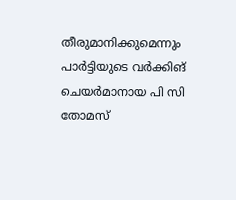തീരുമാനിക്കുമെന്നും പാർട്ടിയുടെ വർക്കിങ് ചെയർമാനായ പി സി തോമസ്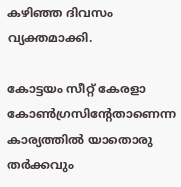കഴിഞ്ഞ ദിവസം വ്യക്തമാക്കി.

കോട്ടയം സീറ്റ് കേരളാ കോണ്‍ഗ്രസിന്റേതാണെന്ന കാര്യത്തില്‍ യാതൊരു തർക്കവും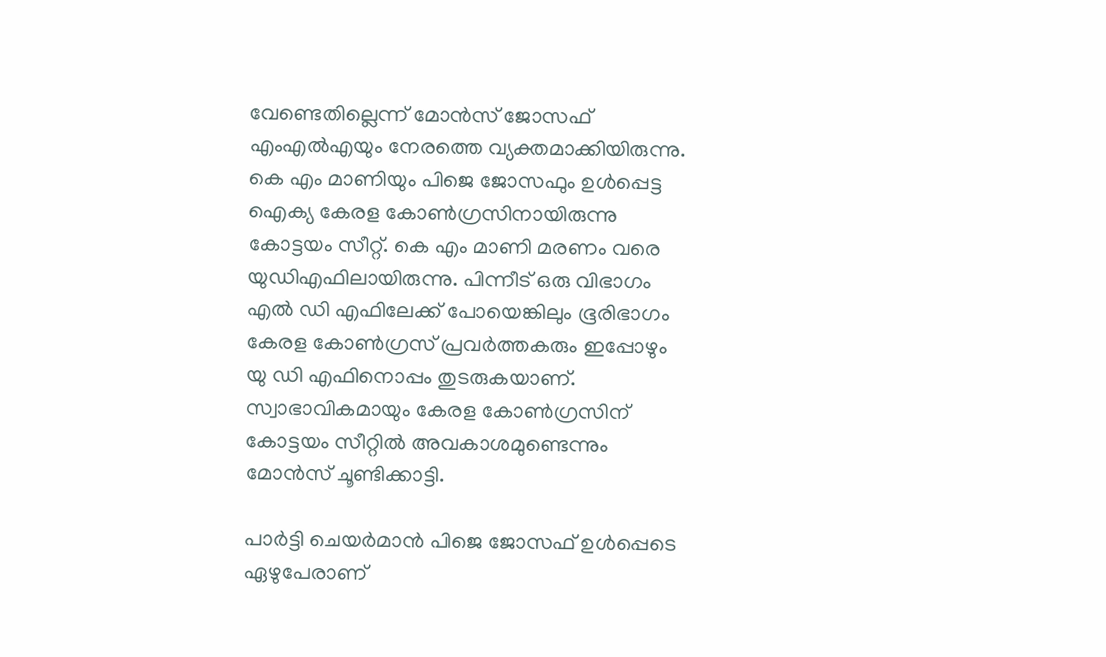വേണ്ടെതില്ലെന്ന് മോന്‍സ് ജോസഫ് എംഎല്‍എയും നേരത്തെ വ്യക്തമാക്കിയിരുന്നു. കെ എം മാണിയും പിജെ ജോസഫും ഉള്‍പ്പെട്ട ഐക്യ കേരള കോണ്‍ഗ്രസിനായിരുന്നു കോട്ടയം സീറ്റ്. കെ എം മാണി മരണം വരെ യുഡിഎഫിലായിരുന്നു. പിന്നീട് ഒരു വിഭാഗം എല്‍ ഡി എഫിലേക്ക് പോയെങ്കിലും ഭൂരിഭാഗം കേരള കോണ്‍ഗ്രസ് പ്രവർത്തകരും ഇപ്പോഴും യു ഡി എഫിനൊപ്പം തുടരുകയാണ്. സ്വാഭാവികമായും കേരള കോണ്‍ഗ്രസിന് കോട്ടയം സീറ്റില്‍ അവകാശമുണ്ടെന്നും മോന്‍സ് ചൂണ്ടിക്കാട്ടി.

പാർട്ടി ചെയർമാന്‍ പിജെ ജോസഫ് ഉള്‍പ്പെടെ ഏഴുപേരാണ്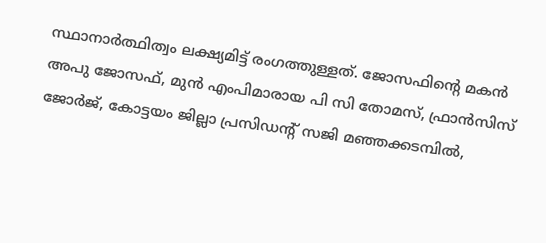സ്ഥാനാർത്ഥിത്വം ലക്ഷ്യമിട്ട് രംഗത്തുള്ളത്. ജോസഫിന്റെ മകന്‍ അപു ജോസഫ്, മുന്‍ എംപിമാരായ പി സി തോമസ്, ഫ്രാന്‍സിസ് ജോര്‍ജ്, കോട്ടയം ജില്ലാ പ്രസിഡന്റ് സജി മഞ്ഞക്കടമ്പില്‍,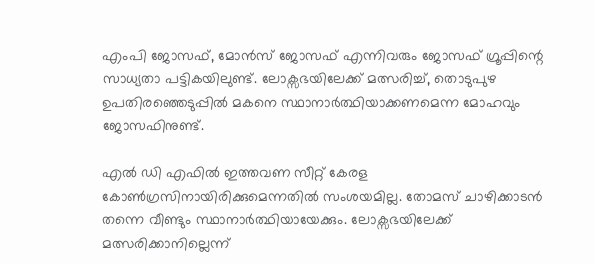എംപി ജോസഫ്, മോന്‍സ് ജോസഫ് എന്നിവരും ജോസഫ് ഗ്രൂപ്പിന്റെ സാധ്യതാ പട്ടികയിലുണ്ട്. ലോക്സഭയിലേക്ക് മത്സരിച്ച്, തൊടുപുഴ ഉപതിരഞ്ഞെടുപ്പില്‍ മകനെ സ്ഥാനാർത്ഥിയാക്കണമെന്ന മോഹവും ജോസഫിനുണ്ട്.

എല്‍ ഡി എഫില്‍ ഇത്തവണ സീറ്റ് കേരള കോണ്‍ഗ്രസിനായിരിക്കുമെന്നതില്‍ സംശയമില്ല. തോമസ് ചാഴിക്കാടന്‍ തന്നെ വീണ്ടും സ്ഥാനാർത്ഥിയായേക്കും. ലോക്സഭയിലേക്ക് മത്സരിക്കാനില്ലെന്ന്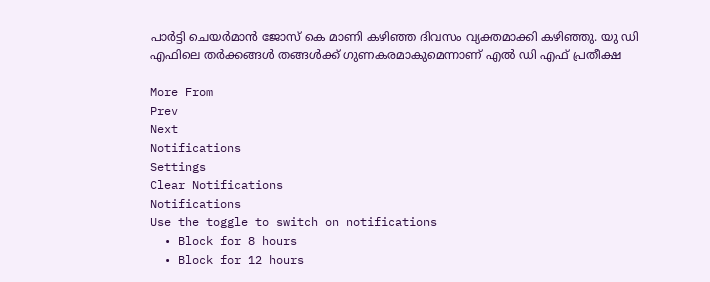പാർട്ടി ചെയർമാന്‍ ജോസ് കെ മാണി കഴിഞ്ഞ ദിവസം വ്യക്തമാക്കി കഴിഞ്ഞു. യു ഡി എഫിലെ തർക്കങ്ങള്‍ തങ്ങള്‍ക്ക് ഗുണകരമാകുമെന്നാണ് എല്‍ ഡി എഫ് പ്രതീക്ഷ

More From
Prev
Next
Notifications
Settings
Clear Notifications
Notifications
Use the toggle to switch on notifications
  • Block for 8 hours
  • Block for 12 hours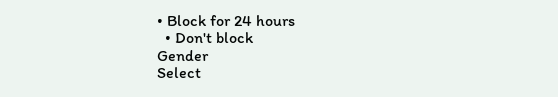• Block for 24 hours
  • Don't block
Gender
Select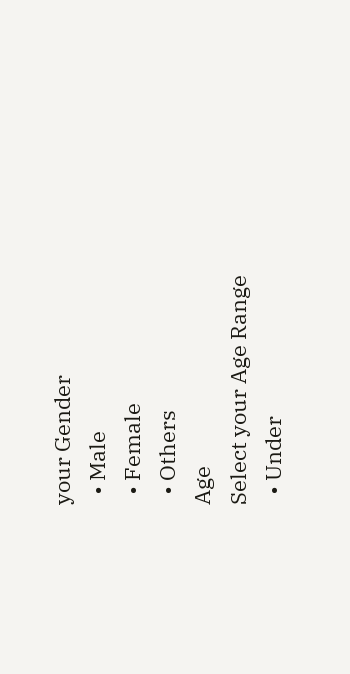your Gender
  • Male
  • Female
  • Others
Age
Select your Age Range
  • Under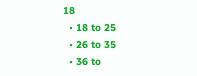18
  • 18 to 25
  • 26 to 35
  • 36 to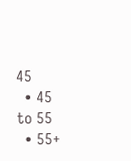45
  • 45 to 55
  • 55+